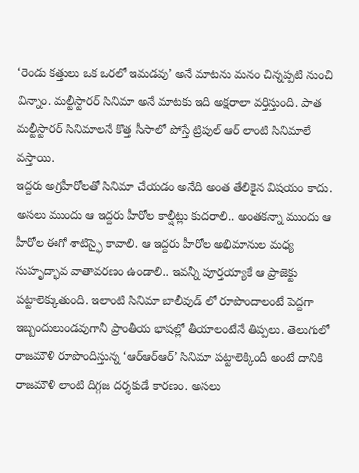‘రెండు కత్తులు ఒక ఒరలో ఇమడవు’ అనే మాటను మనం చిన్నప్పటి నుంచి విన్నాం. మల్టీస్టారర్ సినిమా అనే మాటకు ఇది అక్షరాలా వర్తిస్తుంది. పాత మల్టీస్టారర్ సినిమాలనే కొత్త సీసాలో పోస్తే ట్రిపుల్ ఆర్ లాంటి సినిమాలే వస్తాయి.
ఇద్దరు అగ్రహీరోలతో సినిమా చేయడం అనేది అంత తేలికైన విషయం కాదు. అసలు ముందు ఆ ఇద్దరు హీరోల కాల్షీట్లు కుదరాలి.. అంతకన్నా ముందు ఆ హీరోల ఈగో శాటిస్ఫై కావాలి. ఆ ఇద్దరు హీరోల అభిమానుల మధ్య సుహృద్భావ వాతావరణం ఉండాలి.. ఇవన్నీ పూర్తయ్యాకే ఆ ప్రాజెక్టు పట్టాలెక్కుతుంది. ఇలాంటి సినిమా బాలీవుడ్ లో రూపొందాలంటే పెద్దగా ఇబ్బందులుండవుగానీ ప్రాంతీయ భాషల్లో తీయాలంటేనే తిప్పలు. తెలుగులో రాజమౌళి రూపొందిస్తున్న ‘ఆర్ఆర్ఆర్’ సినిమా పట్టాలెక్కిందీ అంటే దానికి రాజమౌళి లాంటి దిగ్గజ దర్శకుడే కారణం. అసలు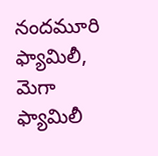నందమూరి ఫ్యామిలీ, మెగా ఫ్యామిలీ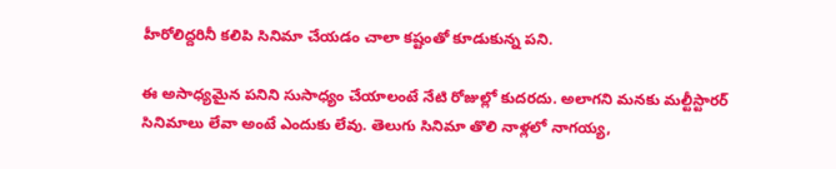హీరోలిద్దరినీ కలిపి సినిమా చేయడం చాలా కష్టంతో కూడుకున్న పని.

ఈ అసాధ్యమైన పనిని సుసాధ్యం చేయాలంటే నేటి రోజుల్లో కుదరదు. అలాగని మనకు మల్టీస్టారర్ సినిమాలు లేవా అంటే ఎందుకు లేవు. తెలుగు సినిమా తొలి నాళ్లలో నాగయ్య,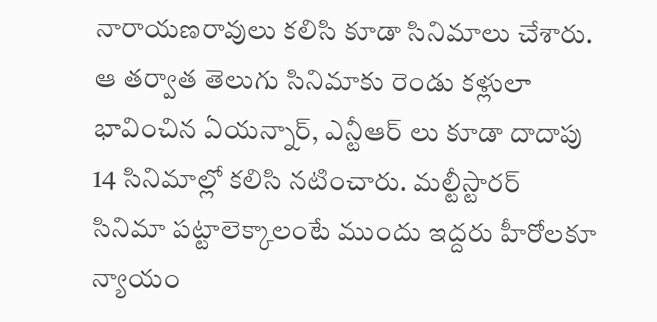నారాయణరావులు కలిసి కూడా సినిమాలు చేశారు. ఆ తర్వాత తెలుగు సినిమాకు రెండు కళ్లులా భావించిన ఏయన్నార్, ఎన్టీఆర్ లు కూడా దాదాపు 14 సినిమాల్లో కలిసి నటించారు. మల్టీస్టారర్ సినిమా పట్టాలెక్కాలంటే ముందు ఇద్దరు హీరోలకూ న్యాయం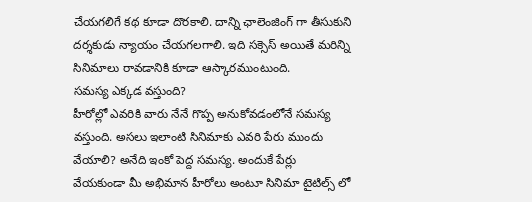చేయగలిగే కథ కూడా దొరకాలి. దాన్ని ఛాలెంజింగ్ గా తీసుకుని దర్శకుడు న్యాయం చేయగలగాలి. ఇది సక్సెస్ అయితే మరిన్ని సినిమాలు రావడానికి కూడా ఆస్కారముంటుంది.
సమస్య ఎక్కడ వస్తుంది?
హీరోల్లో ఎవరికి వారు నేనే గొప్ప అనుకోవడంలోనే సమస్య వస్తుంది. అసలు ఇలాంటి సినిమాకు ఎవరి పేరు ముందు వేయాలి? అనేది ఇంకో పెద్ద సమస్య. అందుకే పేర్లు వేయకుండా మీ అభిమాన హీరోలు అంటూ సినిమా టైటిల్స్ లో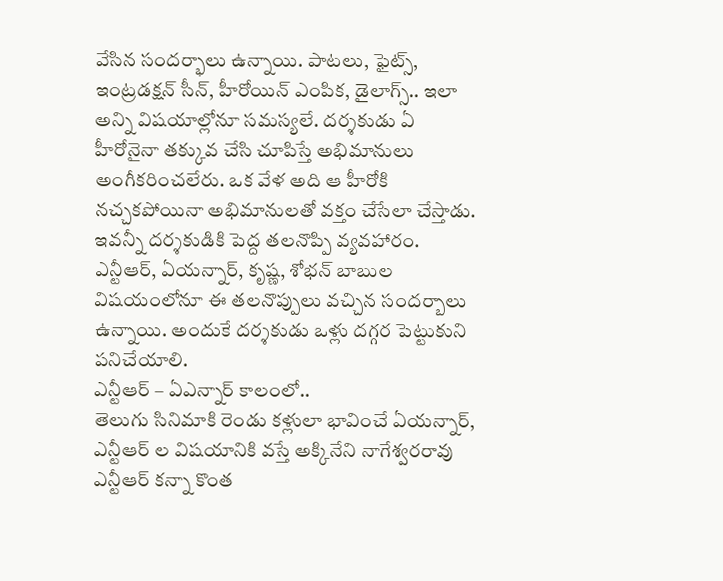వేసిన సందర్భాలు ఉన్నాయి. పాటలు, ఫైట్స్, ఇంట్రడక్షన్ సీన్, హీరోయిన్ ఎంపిక, డైలాగ్స్.. ఇలా అన్ని విషయాల్లోనూ సమస్యలే. దర్శకుడు ఏ హీరోనైనా తక్కువ చేసి చూపిస్తే అభిమానులు అంగీకరించలేరు. ఒక వేళ అది ఆ హీరోకి నచ్చకపోయినా అభిమానులతో వక్తం చేసేలా చేస్తాడు. ఇవన్నీ దర్శకుడికి పెద్ద తలనొప్పి వ్యవహారం. ఎన్టీఆర్, ఏయన్నార్, కృష్ణ, శోభన్ బాబుల విషయంలోనూ ఈ తలనొప్పులు వచ్చిన సందర్బాలు ఉన్నాయి. అందుకే దర్శకుడు ఒళ్లు దగ్గర పెట్టుకుని పనిచేయాలి.
ఎన్టీఆర్ – ఏఎన్నార్ కాలంలో..
తెలుగు సినిమాకి రెండు కళ్లులా భావించే ఏయన్నార్, ఎన్టీఆర్ ల విషయానికి వస్తే అక్కినేని నాగేశ్వరరావు ఎన్టీఆర్ కన్నా కొంత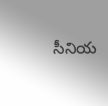సీనియ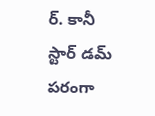ర్. కానీ స్టార్ డమ్ పరంగా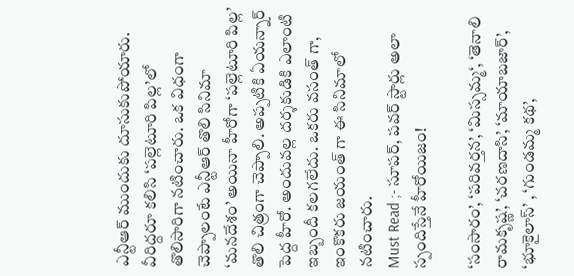ఎన్టీఆర్ ముందుకు దూసుకుపోయారు. వీరిద్దరూ కలిసి ‘పల్లెటూరి పిల్ల’లో తొలిసారిగా నటించారు. ఒక విధంగా చెప్పాలంటే ఎన్టీఆర్ తొలి సినిమా ‘మనదేశం’ అయినా హీరోగా ‘పల్లెటూరి పిల్ల’ తొలి చిత్రంగా చెప్పాలి. అప్పటికి ఏయన్నార్ పెద్ద హీరో. అందువల్ల దర్శకుడికి ఎలాంటి ఇబ్బందీ కలగలేదు. ఒకరు వసంత్ గా, ఇంకొకరు జయంత్ గా ఈ సినిమాలో నటించారు.
Must Read ;- సూపర్, పవర్ స్టార్లు అలా స్పందిస్తేనే హీరోయిజం!

‘సంసారం’, ‘పరివర్తన’, ‘మిస్సమ్మ‘, ‘తెనాలి రామకృష్ణ’, ‘చరణదాసి’, ‘మాయాబజార్’, ‘భూకైలాస్’ , ‘గుండమ్మ కథ’,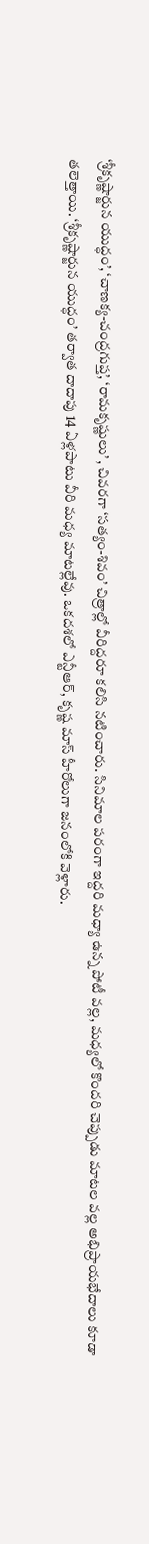‘శ్రీకృష్ణార్జున యుద్ధం’, ‘చాణక్య-చంద్రగుప్త’, ‘రామకృష్ణులు’ , చివరగా ‘సత్యం-శివం’ చిత్రాల్లో వీరిద్దరూ కలిసి నటించారు. సినిమాల పరంగా ఇద్దరి మధ్యా ఉన్న పోటీ వల్ల, మధ్యలో కొందరి చెప్పుడు మాటల వల్ల అభిప్రాయభేదాలు కూడా తలెత్తాయి. ‘శ్రీకృష్ణార్జున యుద్ధం’ తర్వాత దాదాపు 14 ఏళ్లపాటు వీరి మధ్య మాటల్లేవు. ఒకదశలో ఎన్టీఆర్, కృష్ణ మాస్ హీరోలుగా జనంలోకి వెళ్లారు.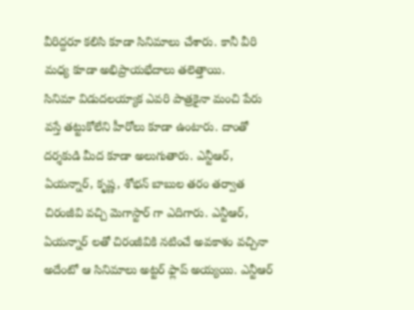వీరిద్దరూ కలిసి కూడా సినిమాలు చేశారు. కానీ వీరి మధ్య కూడా అభిప్రాయభేదాలు తలెత్తాయి.
సినిమా విడుదలయ్యాక ఎవరి పాత్రకైనా మంచి పేరు వస్తే తట్టుకోలేని హీరోలు కూడా ఉంటారు. దాంతో దర్శకుడి మీద కూడా అలుగుతారు. ఎన్టీఆర్, ఏయన్నార్, కృష్ణ, శోభన్ బాబుల తరం తర్వాత చిరంజీవి వచ్చి మెగాస్టార్ గా ఎదిగారు. ఎన్టీఆర్, ఏయన్నార్ లతో చిరంజీవికి నటించే అవకాశం వచ్చినా అదేంటో ఆ సినిమాలు అట్టర్ ఫ్లాప్ అయ్యయి. ఎన్టీఆర్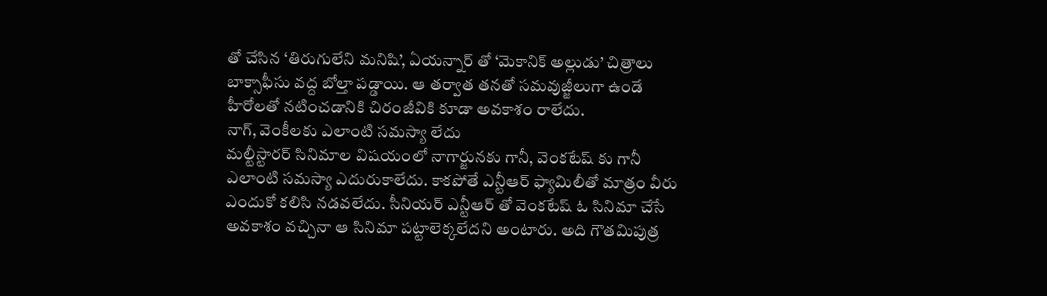తో చేసిన ‘తిరుగులేని మనిషి’, ఏయన్నార్ తో ‘మెకానిక్ అల్లుడు’ చిత్రాలు బాక్సాఫీసు వద్ద బోల్తా పడ్డాయి. ఆ తర్వాత తనతో సమవుజ్జీలుగా ఉండే హీరోలతో నటించడానికి చిరంజీవికి కూడా అవకాశం రాలేదు.
నాగ్, వెంకీలకు ఎలాంటి సమస్యా లేదు
మల్టీస్టారర్ సినిమాల విషయంలో నాగార్జునకు గానీ, వెంకటేష్ కు గానీ ఎలాంటి సమస్యా ఎదురుకాలేదు. కాకపోతే ఎన్టీఆర్ ఫ్యామిలీతో మాత్రం వీరు ఎందుకో కలిసి నడవలేదు. సీనియర్ ఎన్టీఆర్ తో వెంకటేష్ ఓ సినిమా చేసే అవకాశం వచ్చినా ఆ సినిమా పట్టాలెక్కలేదని అంటారు. అది గౌతమిపుత్ర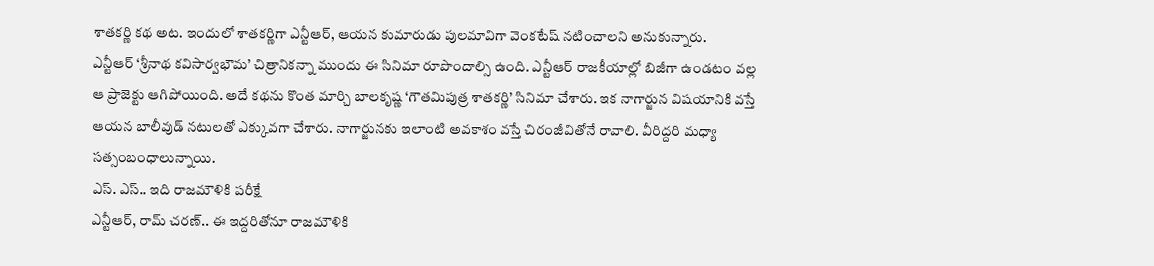శాతకర్ణి కథ అట. ఇందులో శాతకర్ణిగా ఎన్టీఆర్, ఆయన కుమారుడు పులమావిగా వెంకటేష్ నటించాలని అనుకున్నారు.
ఎన్టీఆర్ ‘శ్రీనాథ కవిసార్వభౌమ’ చిత్రానికన్నా ముందు ఈ సినిమా రూపొందాల్సి ఉంది. ఎన్టీఆర్ రాజకీయాల్లో బిజీగా ఉండటం వల్ల ఆ ప్రాజెక్టు ఆగిపోయింది. అదే కథను కొంత మార్చి బాలకృష్ణ ‘గౌతమిపుత్ర శాతకర్ణి’ సినిమా చేశారు. ఇక నాగార్జున విషయానికి వస్తే ఆయన బాలీవుడ్ నటులతో ఎక్కువగా చేశారు. నాగార్జునకు ఇలాంటి అవకాశం వస్తే చిరంజీవితోనే రావాలి. వీరిద్దరి మధ్యా సత్సంబంధాలున్నాయి.
ఎస్. ఎస్.. ఇది రాజమౌళికి పరీక్షే
ఎన్టీఆర్, రామ్ చరణ్.. ఈ ఇద్దరితోనూ రాజమౌళికి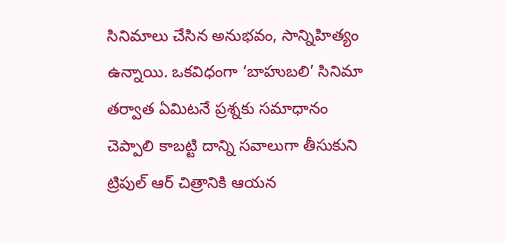సినిమాలు చేసిన అనుభవం, సాన్నిహిత్యం ఉన్నాయి. ఒకవిధంగా ‘బాహుబలి’ సినిమా తర్వాత ఏమిటనే ప్రశ్నకు సమాధానం చెప్పాలి కాబట్టి దాన్ని సవాలుగా తీసుకుని ట్రిపుల్ ఆర్ చిత్రానికి ఆయన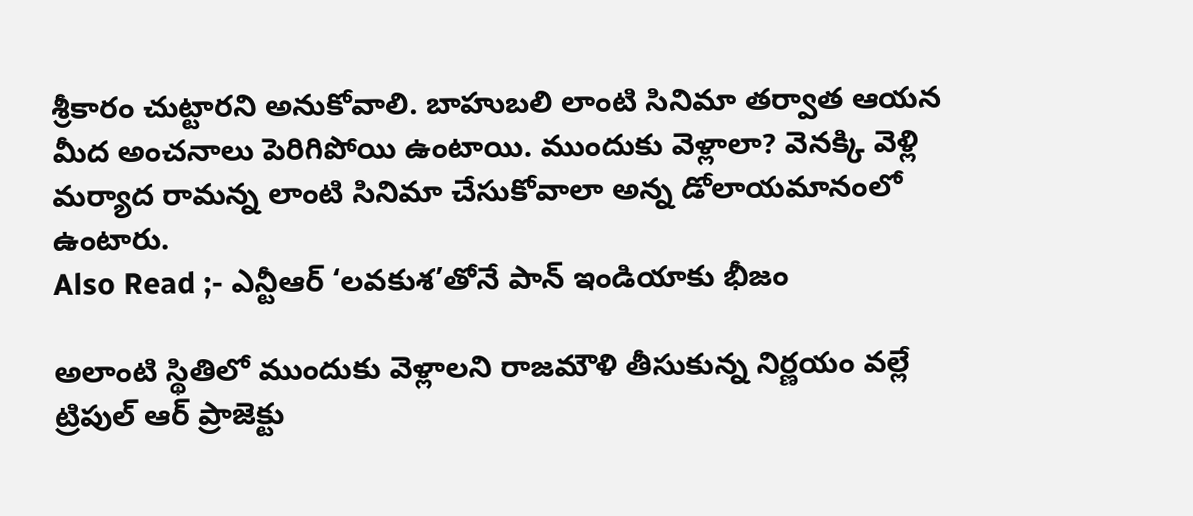శ్రీకారం చుట్టారని అనుకోవాలి. బాహుబలి లాంటి సినిమా తర్వాత ఆయన మీద అంచనాలు పెరిగిపోయి ఉంటాయి. ముందుకు వెళ్లాలా? వెనక్కి వెళ్లి మర్యాద రామన్న లాంటి సినిమా చేసుకోవాలా అన్న డోలాయమానంలో ఉంటారు.
Also Read ;- ఎన్టీఆర్ ‘లవకుశ’తోనే పాన్ ఇండియాకు భీజం

అలాంటి స్థితిలో ముందుకు వెళ్లాలని రాజమౌళి తీసుకున్న నిర్ణయం వల్లే ట్రిపుల్ ఆర్ ప్రాజెక్టు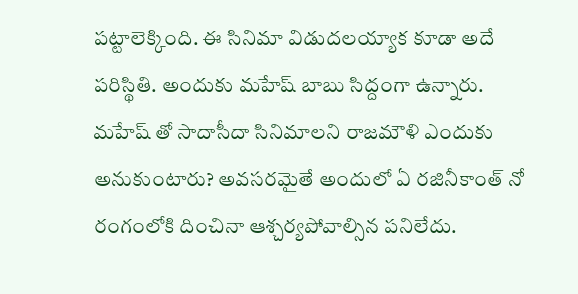పట్టాలెక్కింది. ఈ సినిమా విడుదలయ్యాక కూడా అదే పరిస్థితి. అందుకు మహేష్ బాబు సిద్దంగా ఉన్నారు. మహేష్ తో సాదాసీదా సినిమాలని రాజమౌళి ఎందుకు అనుకుంటారు? అవసరమైతే అందులో ఏ రజినీకాంత్ నో రంగంలోకి దించినా ఆశ్చర్యపోవాల్సిన పనిలేదు.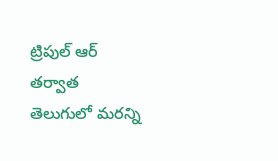ట్రిపుల్ ఆర్ తర్వాత తెలుగులో మరన్ని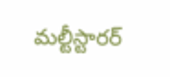మల్టీస్టారర్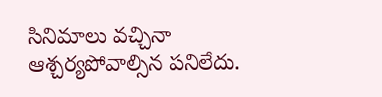సినిమాలు వచ్చినా ఆశ్చర్యపోవాల్సిన పనిలేదు.